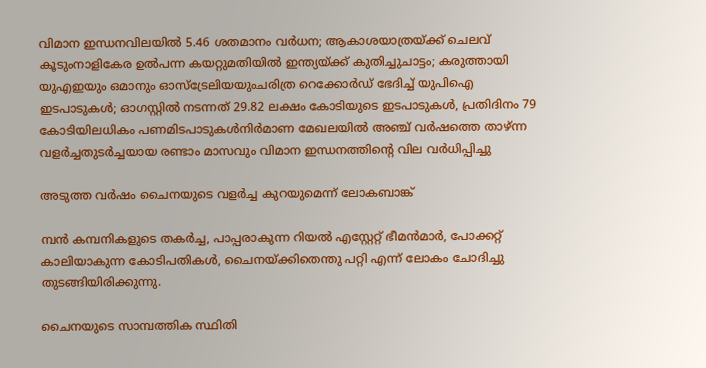വിമാന ഇന്ധനവിലയിൽ 5.46 ശതമാനം വർധന; ആകാശയാത്രയ്ക്ക് ചെലവ് കൂടുംനാളികേര ഉൽപന്ന കയറ്റുമതിയിൽ ഇന്ത്യയ്ക്ക് കുതിച്ചുചാട്ടം; കരുത്തായി യുഎഇയും ഒമാനും ഓസ്ട്രേലിയയുംചരിത്ര റെക്കോർഡ് ഭേദിച്ച് യുപിഐ ഇടപാടുകൾ; ഓഗസ്റ്റിൽ നടന്നത് 29.82 ലക്ഷം കോടിയുടെ ഇടപാടുകൾ, പ്രതിദിനം 79 കോടിയിലധികം പണമിടപാടുകൾനിര്‍മാണ മേഖലയില്‍ അഞ്ച് വര്‍ഷത്തെ താഴ്ന്ന വളര്‍ച്ചതുടർച്ചയായ രണ്ടാം മാസവും വിമാന ഇന്ധനത്തിൻ്റെ വില വർധിപ്പിച്ചു

അടുത്ത വര്‍ഷം ചൈനയുടെ വളര്‍ച്ച കുറയുമെന്ന് ലോകബാങ്ക്

മ്പന്‍ കമ്പനികളുടെ തകര്‍ച്ച, പാപ്പരാകുന്ന റിയല്‍ എസ്റ്റേറ്റ് ഭീമന്‍മാര്‍, പോക്കറ്റ് കാലിയാകുന്ന കോടിപതികള്‍, ചൈനയ്ക്കിതെന്തു പറ്റി എന്ന് ലോകം ചോദിച്ചു തുടങ്ങിയിരിക്കുന്നു.

ചൈനയുടെ സാമ്പത്തിക സ്ഥിതി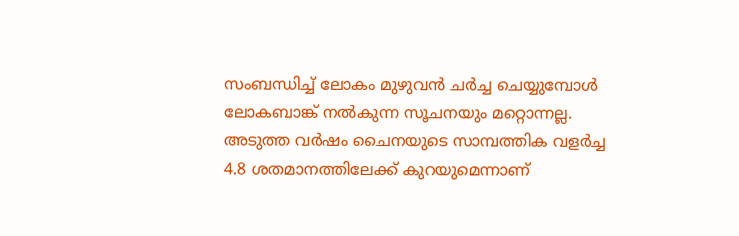സംബന്ധിച്ച് ലോകം മുഴുവന്‍ ചര്‍ച്ച ചെയ്യുമ്പോള്‍ ലോകബാങ്ക് നല്‍കുന്ന സൂചനയും മറ്റൊന്നല്ല. അടുത്ത വര്‍ഷം ചൈനയുടെ സാമ്പത്തിക വളര്‍ച്ച 4.8 ശതമാനത്തിലേക്ക് കുറയുമെന്നാണ്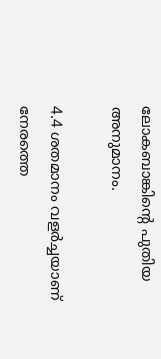ലോകബാങ്കിന്‍റെ പുതിയ അനുമാനം.

4.4 ശതമാനം വളര്‍ച്ചയാണ് നേരത്തെ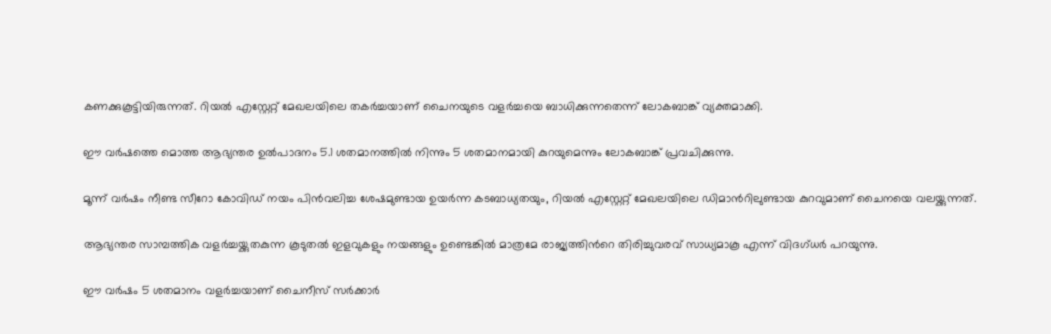കണക്കുകൂട്ടിയിരുന്നത്. റിയല്‍ എസ്റ്റേറ്റ് മേഖലയിലെ തകര്‍ച്ചയാണ് ചൈനയുടെ വളര്‍ച്ചയെ ബാധിക്കുന്നതെന്ന് ലോകബാങ്ക് വ്യക്തമാക്കി.

ഈ വര്‍ഷത്തെ മൊത്ത ആഭ്യന്തര ഉല്‍പാദനം 5.1 ശതമാനത്തില്‍ നിന്നും 5 ശതമാനമായി കുറയുമെന്നും ലോകബാങ്ക് പ്രവചിക്കുന്നു.

മൂന്ന് വര്‍ഷം നീണ്ട സീറോ കോവിഡ് നയം പിന്‍വലിച്ച ശേഷമുണ്ടായ ഉയര്‍ന്ന കടബാധ്യതയും, റിയല്‍ എസ്റ്റേറ്റ് മേഖലയിലെ ഡിമാന്‍റിലുണ്ടായ കുറവുമാണ് ചൈനയെ വലയ്ക്കുന്നത്.

ആഭ്യന്തര സാമ്പത്തിക വളര്‍ച്ചയ്ക്കുതകുന്ന കൂടുതല്‍ ഇളവുകളും നയങ്ങളും ഉണ്ടെങ്കില്‍ മാത്രമേ രാജ്യത്തിന്‍റെ തിരിച്ചുവരവ് സാധ്യമാകൂ എന്ന് വിദഗ്ധര്‍ പറയുന്നു.

ഈ വര്‍ഷം 5 ശതമാനം വളര്‍ച്ചയാണ് ചൈനീസ് സര്‍ക്കാര്‍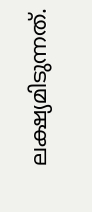ലക്ഷ്യമിടുന്നത്.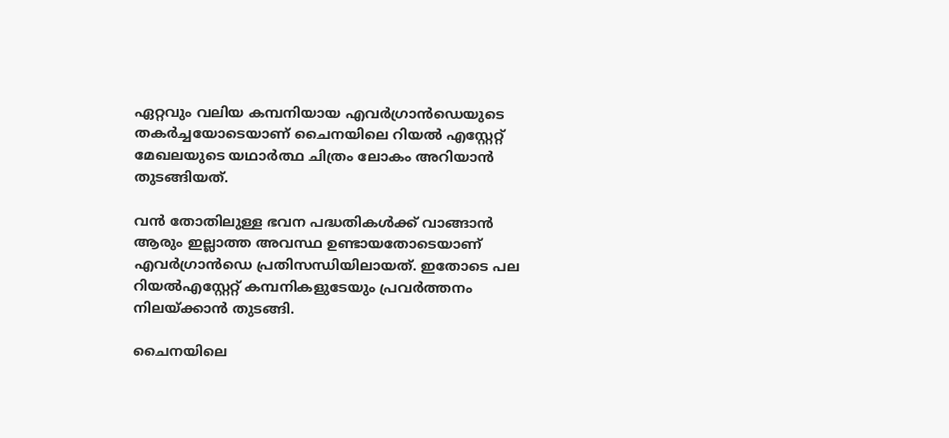ഏറ്റവും വലിയ കമ്പനിയായ എവര്‍ഗ്രാന്‍ഡെയുടെ തകര്‍ച്ചയോടെയാണ് ചൈനയിലെ റിയല്‍ എസ്റ്റേറ്റ് മേഖലയുടെ യഥാര്‍ത്ഥ ചിത്രം ലോകം അറിയാന്‍ തുടങ്ങിയത്.

വന്‍ തോതിലുള്ള ഭവന പദ്ധതികള്‍ക്ക് വാങ്ങാന്‍ ആരും ഇല്ലാത്ത അവസ്ഥ ഉണ്ടായതോടെയാണ് എവര്‍ഗ്രാന്‍ഡെ പ്രതിസന്ധിയിലായത്. ഇതോടെ പല റിയല്‍എസ്റ്റേറ്റ് കമ്പനികളുടേയും പ്രവര്‍ത്തനം നിലയ്ക്കാന്‍ തുടങ്ങി.

ചൈനയിലെ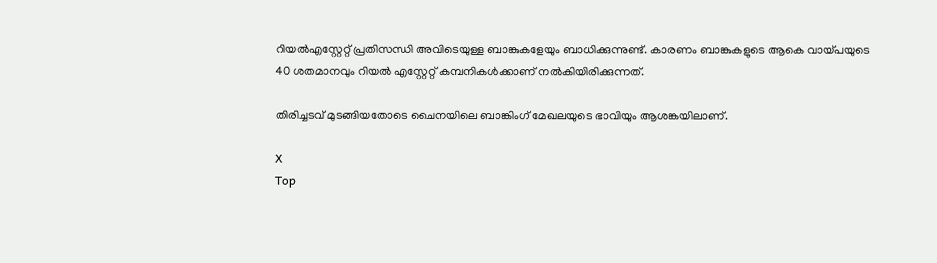റിയല്‍എസ്റ്റേറ്റ് പ്രതിസന്ധി അവിടെയുള്ള ബാങ്കുകളേയും ബാധിക്കുന്നുണ്ട്. കാരണം ബാങ്കുകളുടെ ആകെ വായ്പയുടെ 40 ശതമാനവും റിയല്‍ എസ്റ്റേറ്റ് കമ്പനികള്‍ക്കാണ് നല്‍കിയിരിക്കുന്നത്.

തിരിച്ചടവ് മുടങ്ങിയതോടെ ചൈനയിലെ ബാങ്കിംഗ് മേഖലയുടെ ഭാവിയും ആശങ്കയിലാണ്.

X
Top